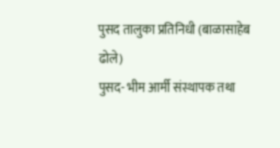पुसद तालुका प्रतिनिधी (बाळासाहेब ढोले)
पुसद- भीम आर्मी संस्थापक तथा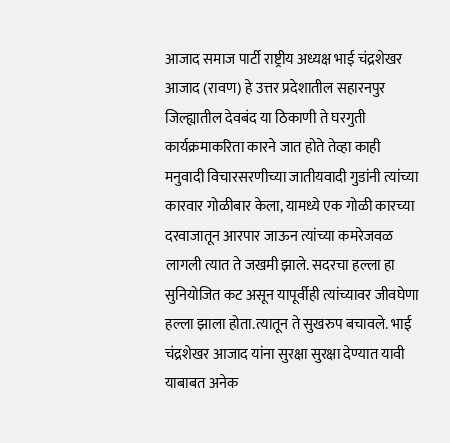आजाद समाज पार्टी राष्ट्रीय अध्यक्ष भाई चंद्रशेखर आजाद (रावण) हे उत्तर प्रदेशातील सहारनपुर जिल्ह्यातील देवबंद या ठिकाणी ते घरगुती कार्यक्रमाकरिता कारने जात होते तेव्हा काही मनुवादी विचारसरणीच्या जातीयवादी गुडांनी त्यांच्या कारवार गोळीबार केला, यामध्ये एक गोळी कारच्या दरवाजातून आरपार जाऊन त्यांच्या कमरेजवळ लागली त्यात ते जखमी झाले. सदरचा हल्ला हा सुनियोजित कट असून यापूर्वीही त्यांच्यावर जीवघेणा हल्ला झाला होता.त्यातून ते सुखरुप बचावले. भाई चंद्रशेखर आजाद यांना सुरक्षा सुरक्षा देण्यात यावी याबाबत अनेक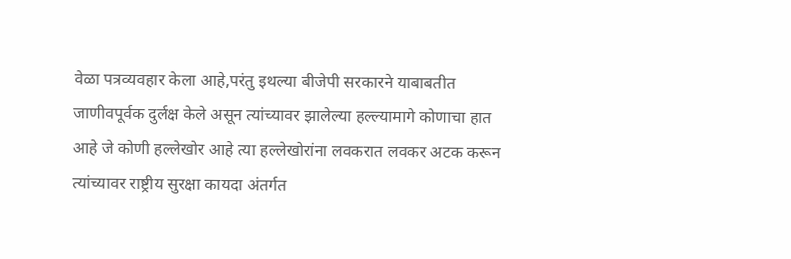वेळा पत्रव्यवहार केला आहे,परंतु इथल्या बीजेपी सरकारने याबाबतीत जाणीवपूर्वक दुर्लक्ष केले असून त्यांच्यावर झालेल्या हल्ल्यामागे कोणाचा हात आहे जे कोणी हल्लेखोर आहे त्या हल्लेखोरांना लवकरात लवकर अटक करून त्यांच्यावर राष्ट्रीय सुरक्षा कायदा अंतर्गत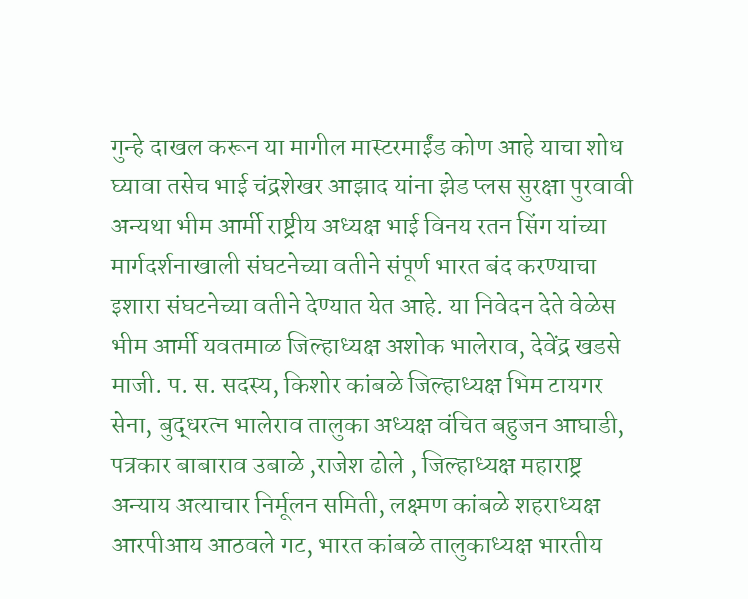गुन्हे दाखल करून या मागील मास्टरमाईंड कोण आहे याचा शोध घ्यावा तसेच भाई चंद्रशेखर आझाद यांना झेड प्लस सुरक्षा पुरवावी अन्यथा भीम आर्मी राष्ट्रीय अध्यक्ष भाई विनय रतन सिंग यांच्या मार्गदर्शनाखाली संघटनेच्या वतीने संपूर्ण भारत बंद करण्याचा इशारा संघटनेच्या वतीने देण्यात येत आहे. या निवेदन देते वेळेस भीम आर्मी यवतमाळ जिल्हाध्यक्ष अशोक भालेराव, देवेंद्र खडसे माजी. प. स. सदस्य, किशोर कांबळे जिल्हाध्यक्ष भिम टायगर सेना, बुद्धरत्न भालेराव तालुका अध्यक्ष वंचित बहुजन आघाडी, पत्रकार बाबाराव उबाळे ,राजेश ढोले , जिल्हाध्यक्ष महाराष्ट्र अन्याय अत्याचार निर्मूलन समिती, लक्ष्मण कांबळे शहराध्यक्ष आरपीआय आठवले गट, भारत कांबळे तालुकाध्यक्ष भारतीय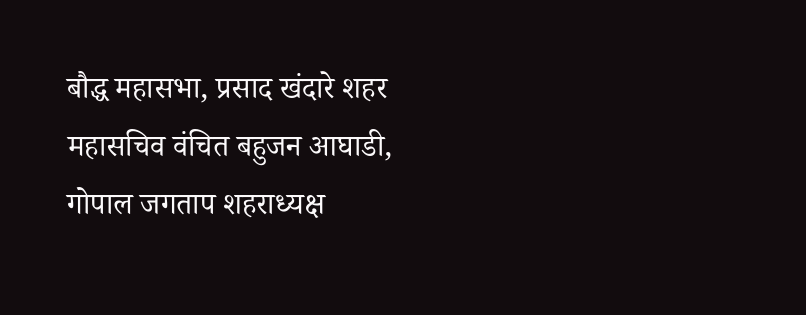बौद्ध महासभा, प्रसाद खंदारे शहर महासचिव वंचित बहुजन आघाडी, गोपाल जगताप शहराध्यक्ष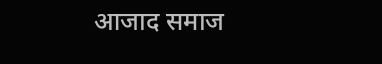आजाद समाज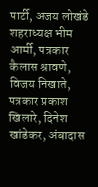पार्टी, अजय लोखंडे शहराध्यक्ष भीम आर्मी, पत्रकार कैलास श्रावणे, विजय निखाते, पत्रकार प्रकाश खिलारे, दिनेश खांडेकर, अंबादास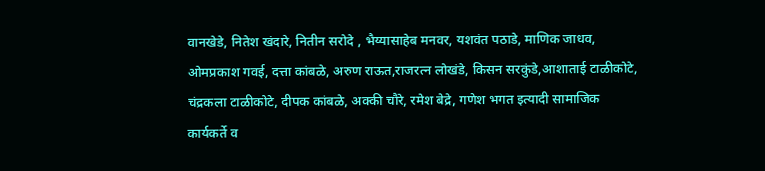वानखेडे, नितेश खंदारे, नितीन सरोदे , भैय्यासाहेब मनवर, यशवंत पठाडे, माणिक जाधव, ओमप्रकाश गवई, दत्ता कांबळे, अरुण राऊत,राजरत्न लोखंडे, किसन सरकुंडे,आशाताई टाळीकोटे, चंद्रकला टाळीकोटे, दीपक कांबळे, अक्की चौरे, रमेश बेद्रे, गणेश भगत इत्यादी सामाजिक कार्यकर्ते व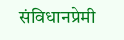संविधानप्रेमी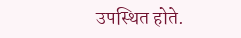उपस्थित होते.